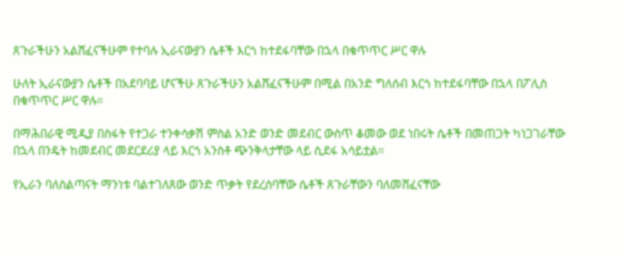ጸጉራችሁን አልሸፈናችሁም የተባሉ ኢራናውያን ሴቶች እርጎ ከተደፋባቸው በኋላ በቁጥጥር ሥር ዋሉ

ሁለት ኢራናውያን ሴቶች በአደባባይ ሆናችሁ ጸጉራችሁን አልሸፈናችሁም በሚል በአንድ ግለሰብ እርጎ ከተደፋባቸው በኋላ በፖሊስ በቁጥጥር ሥር ዋሉ።

በማሕበራዊ ሚዲያ በስፋት የተጋራ ተንቀሳቃሽ ምስል አንድ ወንድ መደብር ውስጥ ቆመው ወደ ነበሩት ሴቶች በመጠጋት ካነጋገራቸው በኋላ በንዴት ከመደብር መደርደሪያ ላይ እርጎ አንስቶ ጭንቅላታቸው ላይ ሲደፋ አሳይቷል።

የኢራን ባለስልጣናት ማንነቱ ባልተገለጸው ወንድ ጥቃት የደረሰባቸው ሴቶች ጸጉራቸውን ባለመሸፈናቸው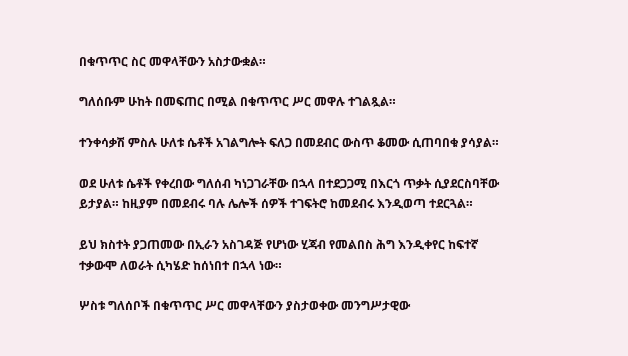በቁጥጥር ስር መዋላቸውን አስታውቋል።

ግለሰቡም ሁከት በመፍጠር በሚል በቁጥጥር ሥር መዋሉ ተገልጿል።

ተንቀሳቃሽ ምስሉ ሁለቱ ሴቶች አገልግሎት ፍለጋ በመደብር ውስጥ ቆመው ሲጠባበቁ ያሳያል።

ወደ ሁለቱ ሴቶች የቀረበው ግለሰብ ካነጋገራቸው በኋላ በተደጋጋሚ በእርጎ ጥቃት ሲያደርስባቸው ይታያል። ከዚያም በመደብሩ ባሉ ሌሎች ሰዎች ተገፍትሮ ከመደብሩ እንዲወጣ ተደርጓል።

ይህ ክስተት ያጋጠመው በኢራን አስገዳጅ የሆነው ሂጃብ የመልበስ ሕግ እንዲቀየር ከፍተኛ ተቃውሞ ለወራት ሲካሄድ ከሰነበተ በኋላ ነው።

ሦስቱ ግለሰቦች በቁጥጥር ሥር መዋላቸውን ያስታወቀው መንግሥታዊው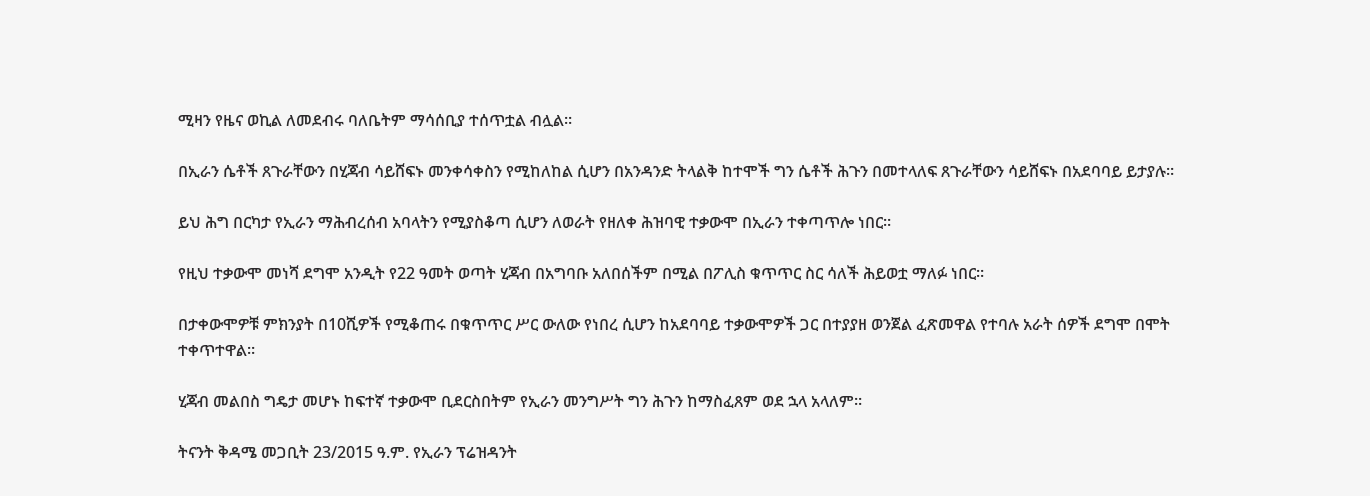ሚዛን የዜና ወኪል ለመደብሩ ባለቤትም ማሳሰቢያ ተሰጥቷል ብሏል።

በኢራን ሴቶች ጸጉራቸውን በሂጃብ ሳይሸፍኑ መንቀሳቀስን የሚከለከል ሲሆን በአንዳንድ ትላልቅ ከተሞች ግን ሴቶች ሕጉን በመተላለፍ ጸጉራቸውን ሳይሸፍኑ በአደባባይ ይታያሉ።

ይህ ሕግ በርካታ የኢራን ማሕብረሰብ አባላትን የሚያስቆጣ ሲሆን ለወራት የዘለቀ ሕዝባዊ ተቃውሞ በኢራን ተቀጣጥሎ ነበር።

የዚህ ተቃውሞ መነሻ ደግሞ አንዲት የ22 ዓመት ወጣት ሂጃብ በአግባቡ አለበሰችም በሚል በፖሊስ ቁጥጥር ስር ሳለች ሕይወቷ ማለፉ ነበር።

በታቀውሞዎቹ ምክንያት በ10ሺዎች የሚቆጠሩ በቁጥጥር ሥር ውለው የነበረ ሲሆን ከአደባባይ ተቃውሞዎች ጋር በተያያዘ ወንጀል ፈጽመዋል የተባሉ አራት ሰዎች ደግሞ በሞት ተቀጥተዋል።

ሂጃብ መልበስ ግዴታ መሆኑ ከፍተኛ ተቃውሞ ቢደርስበትም የኢራን መንግሥት ግን ሕጉን ከማስፈጸም ወደ ኋላ አላለም።

ትናንት ቅዳሜ መጋቢት 23/2015 ዓ.ም. የኢራን ፕሬዝዳንት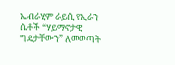ኤብራሂም ራይሲ የኢራን ሴቶች “ሃይማኖታዊ ግዴታቸውን” ለመወጣት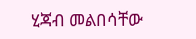ሂጃብ መልበሳቸው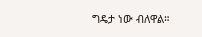ግዴታ ነው ብለዋል።